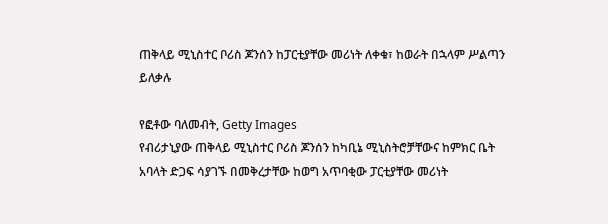ጠቅላይ ሚኒስተር ቦሪስ ጆንሰን ከፓርቲያቸው መሪነት ለቀቁ፣ ከወራት በኋላም ሥልጣን ይለቃሉ

የፎቶው ባለመብት, Getty Images
የብሪታኒያው ጠቅላይ ሚኒስተር ቦሪስ ጆንሰን ከካቢኔ ሚኒስትሮቻቸውና ከምክር ቤት አባላት ድጋፍ ሳያገኙ በመቅረታቸው ከወግ አጥባቂው ፓርቲያቸው መሪነት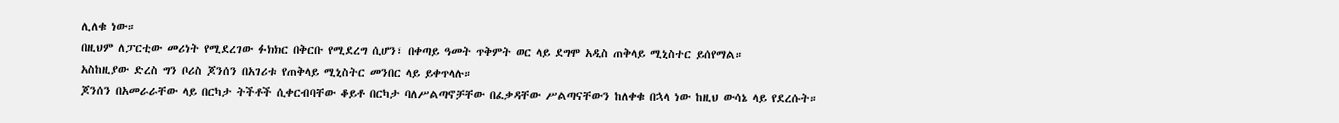ሊለቁ ነው።
በዚህም ለፓርቲው መሪነት የሚደረገው ፉክክር በቅርቡ የሚደረግ ሲሆን፣ በቀጣይ ዓመት ጥቅምት ወር ላይ ደግሞ አዲስ ጠቅላይ ሚኒስተር ይሰየማል።
አስከዚያው ድረስ ግን ቦሪስ ጆንሰን በአገሪቱ የጠቅላይ ሚኒስትር መንበር ላይ ይቀጥላሉ።
ጆንሰን በአመራራቸው ላይ በርካታ ትችቶች ሲቀርብባቸው ቆይቶ በርካታ ባለሥልጣኖቻቸው በፈቃዳቸው ሥልጣናቸውን ከለቀቁ በኋላ ነው ከዚህ ውሳኔ ላይ የደረሱት።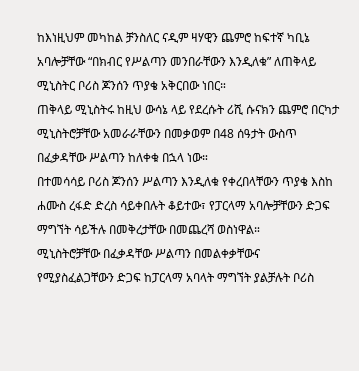ከእነዚህም መካከል ቻንስለር ናዲም ዛሃዊን ጨምሮ ከፍተኛ ካቢኔ አባሎቻቸው “በክብር የሥልጣን መንበራቸውን እንዲለቁ” ለጠቅላይ ሚኒስትር ቦሪስ ጆንሰን ጥያቄ አቅርበው ነበር።
ጠቅላይ ሚኒስትሩ ከዚህ ውሳኔ ላይ የደረሱት ሪሺ ሱናክን ጨምሮ በርካታ ሚኒስትሮቻቸው አመራራቸውን በመቃወም በ48 ሰዓታት ውስጥ በፈቃዳቸው ሥልጣን ከለቀቁ በኋላ ነው።
በተመሳሳይ ቦሪስ ጆንሰን ሥልጣን እንዲለቁ የቀረበላቸውን ጥያቄ እስከ ሐሙስ ረፋድ ድረስ ሳይቀበሉት ቆይተው፣ የፓርላማ አባሎቻቸውን ድጋፍ ማግኘት ሳይችሉ በመቅረታቸው በመጨረሻ ወስነዋል።
ሚኒስትሮቻቸው በፈቃዳቸው ሥልጣን በመልቀቃቸውና የሚያስፈልጋቸውን ድጋፍ ከፓርላማ አባላት ማግኘት ያልቻሉት ቦሪስ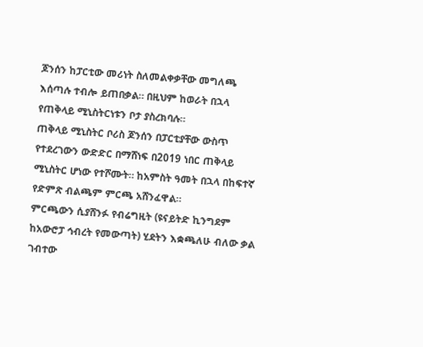ጆንሰን ከፓርቲው መሪነት ስለመልቀቃቸው መግለጫ እሰጣሉ ተብሎ ይጠበቃል። በዚህም ከወራት በኋላ የጠቅላይ ሚኒስትርነቱን ቦታ ያስረክባሉ።
ጠቅላይ ሚኒስትር ቦሪስ ጆንሰን በፓርቲያቸው ውስጥ የተደረገውን ውድድር በማሸነፍ በ2019 ነበር ጠቅላይ ሚኒስትር ሆነው የተሾሙት። ከአምስት ዓመት በኋላ በከፍተኛ የድምጽ ብልጫም ምርጫ አሸንፈዋል።
ምርጫውን ሲያሸንፉ የብሬግዚት (ዩናይትድ ኪንግደም ከአውሮፓ ኅብረት የመውጣት) ሂደትን እቋጫለሁ ብለው ቃል ገብተው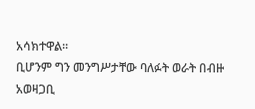አሳክተዋል።
ቢሆንም ግን መንግሥታቸው ባለፉት ወራት በብዙ አወዛጋቢ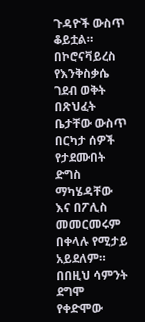ጉዳዮች ውስጥ ቆይቷል። በኮሮናቫይረስ የእንቅስቃሴ ገደብ ወቅት በጽህፈት ቤታቸው ውስጥ በርካታ ሰዎች የታደሙበት ድግስ ማካሄዳቸው እና በፖሊስ መመርመሩም በቀላሉ የሚታይ አይደለም።
በበዚህ ሳምንት ደግሞ የቀድሞው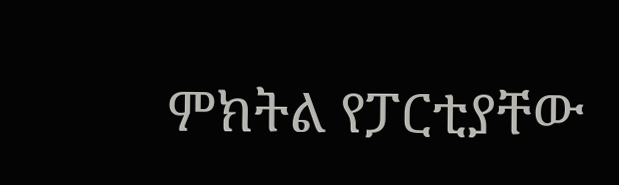ምክትል የፓርቲያቸው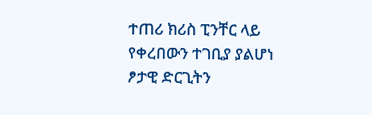ተጠሪ ክሪስ ፒንቸር ላይ የቀረበውን ተገቢያ ያልሆነ ፆታዊ ድርጊትን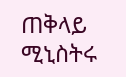ጠቅላይ ሚኒስትሩ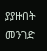ያያዙበት መንገድ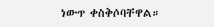ነውጥ ቀስቅሶባቸዋል።